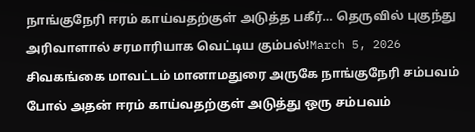நாங்குநேரி ஈரம் காய்வதற்குள் அடுத்த பகீர்… தெருவில் புகுந்து அரிவாளால் சரமாரியாக வெட்டிய கும்பல்!March 5, 2026 சிவகங்கை மாவட்டம் மானாமதுரை அருகே நாங்குநேரி சம்பவம் போல் அதன் ஈரம் காய்வதற்குள் அடுத்து ஒரு சம்பவம்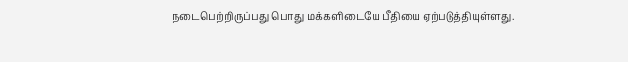நடைபெற்றிருப்பது பொது மக்களிடையே பீதியை ஏற்படுத்தியுள்ளது.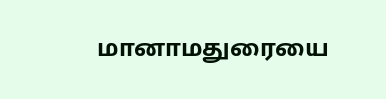மானாமதுரையை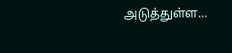அடுத்துள்ள…